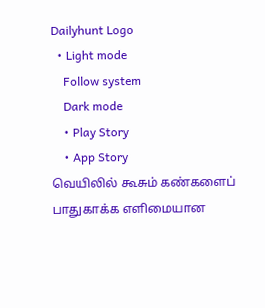Dailyhunt Logo
  • Light mode
    Follow system
    Dark mode
    • Play Story
    • App Story
வெயிலில் கூசும் கண்களைப் பாதுகாக்க எளிமையான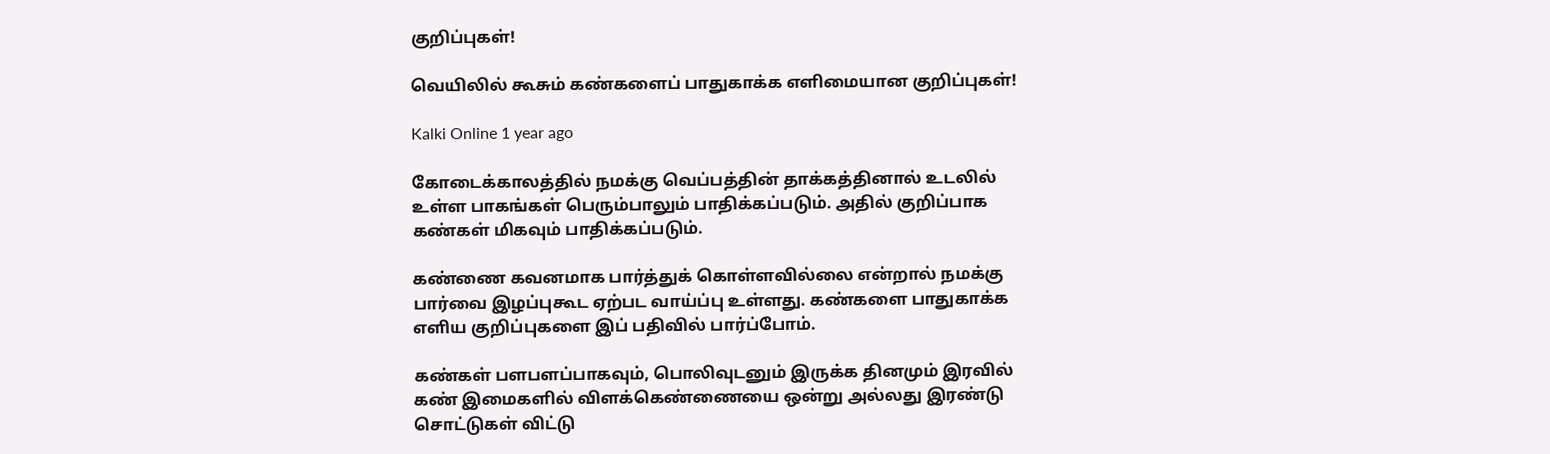குறிப்புகள்!

வெயிலில் கூசும் கண்களைப் பாதுகாக்க எளிமையான குறிப்புகள்!

Kalki Online 1 year ago

கோடைக்காலத்தில் நமக்கு வெப்பத்தின் தாக்கத்தினால் உடலில் உள்ள பாகங்கள் பெரும்பாலும் பாதிக்கப்படும். அதில் குறிப்பாக கண்கள் மிகவும் பாதிக்கப்படும்.

கண்ணை கவனமாக பார்த்துக் கொள்ளவில்லை என்றால் நமக்கு பார்வை இழப்புகூட ஏற்பட வாய்ப்பு உள்ளது. கண்களை பாதுகாக்க எளிய குறிப்புகளை இப் பதிவில் பார்ப்போம்.

கண்கள் பளபளப்பாகவும், பொலிவுடனும் இருக்க தினமும் இரவில் கண் இமைகளில் விளக்கெண்ணையை ஒன்று அல்லது இரண்டு சொட்டுகள் விட்டு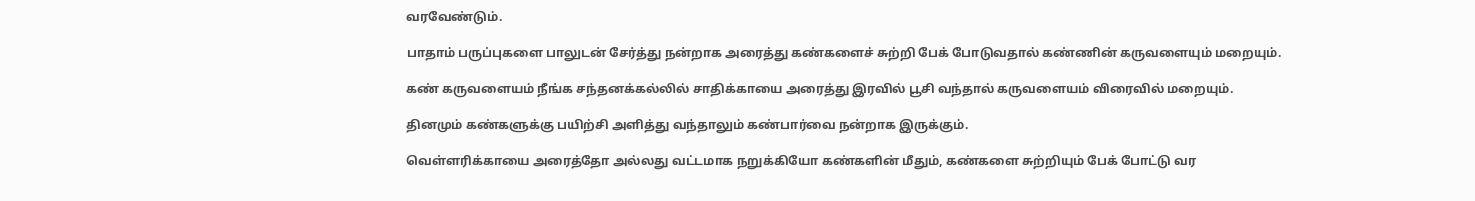வரவேண்டும்.

பாதாம் பருப்புகளை பாலுடன் சேர்த்து நன்றாக அரைத்து கண்களைச் சுற்றி பேக் போடுவதால் கண்ணின் கருவளையும் மறையும்.

கண் கருவளையம் நீங்க சந்தனக்கல்லில் சாதிக்காயை அரைத்து இரவில் பூசி வந்தால் கருவளையம் விரைவில் மறையும்.

தினமும் கண்களுக்கு பயிற்சி அளித்து வந்தாலும் கண்பார்வை நன்றாக இருக்கும்.

வெள்ளரிக்காயை அரைத்தோ அல்லது வட்டமாக நறுக்கியோ கண்களின் மீதும், கண்களை சுற்றியும் பேக் போட்டு வர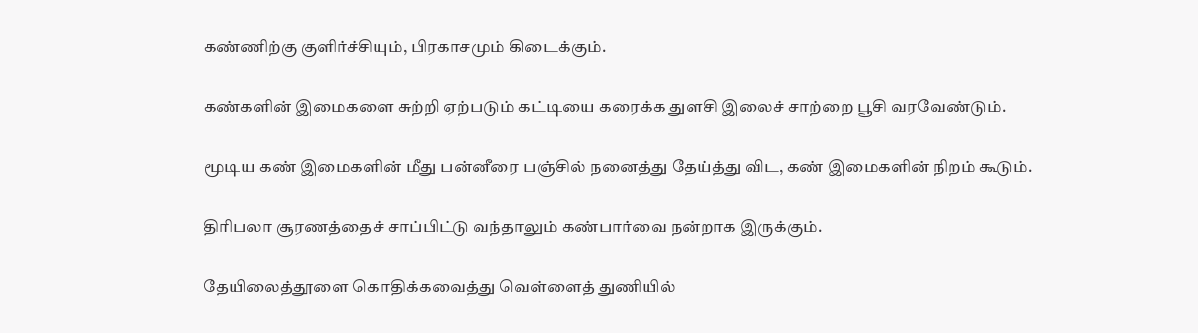கண்ணிற்கு குளிர்ச்சியும், பிரகாசமும் கிடைக்கும்.

கண்களின் இமைகளை சுற்றி ஏற்படும் கட்டியை கரைக்க துளசி இலைச் சாற்றை பூசி வரவேண்டும்.

மூடிய கண் இமைகளின் மீது பன்னீரை பஞ்சில் நனைத்து தேய்த்து விட, கண் இமைகளின் நிறம் கூடும்.

திரிபலா சூரணத்தைச் சாப்பிட்டு வந்தாலும் கண்பார்வை நன்றாக இருக்கும்.

தேயிலைத்தூளை கொதிக்கவைத்து வெள்ளைத் துணியில்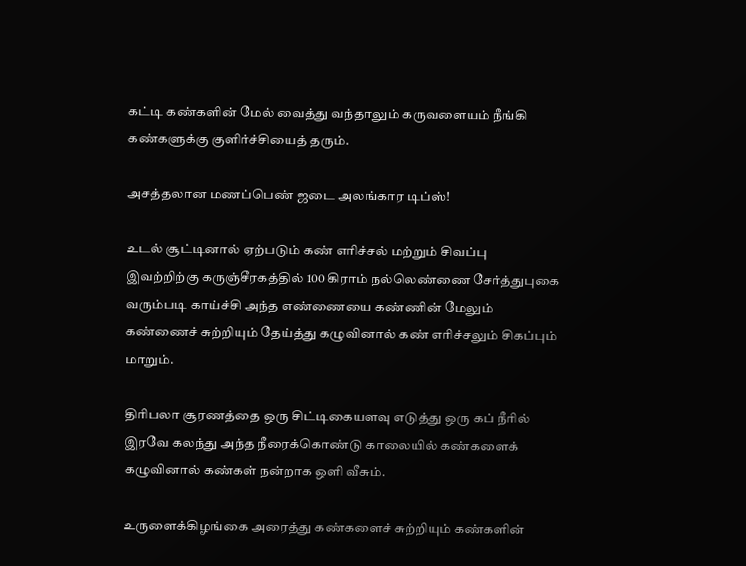கட்டி கண்களின் மேல் வைத்து வந்தாலும் கருவளையம் நீங்கி கண்களுக்கு குளிர்ச்சியைத் தரும்.

அசத்தலான மணப்பெண் ஜடை அலங்கார டிப்ஸ்!

உடல் சூட்டினால் ஏற்படும் கண் எரிச்சல் மற்றும் சிவப்பு இவற்றிற்கு கருஞ்சீரகத்தில் 100 கிராம் நல்லெண்ணை சேர்த்துபுகை வரும்படி காய்ச்சி அந்த எண்ணையை கண்ணின் மேலும் கண்ணைச் சுற்றியும் தேய்த்து கழுவினால் கண் எரிச்சலும் சிகப்பும் மாறும்.

திரிபலா சூரணத்தை ஒரு சிட்டிகையளவு எடுத்து ஒரு கப் நீரில் இரவே கலந்து அந்த நீரைக்கொண்டு காலையில் கண்களைக் கழுவினால் கண்கள் நன்றாக ஒளி வீசும்.

உருளைக்கிழங்கை அரைத்து கண்களைச் சுற்றியும் கண்களின்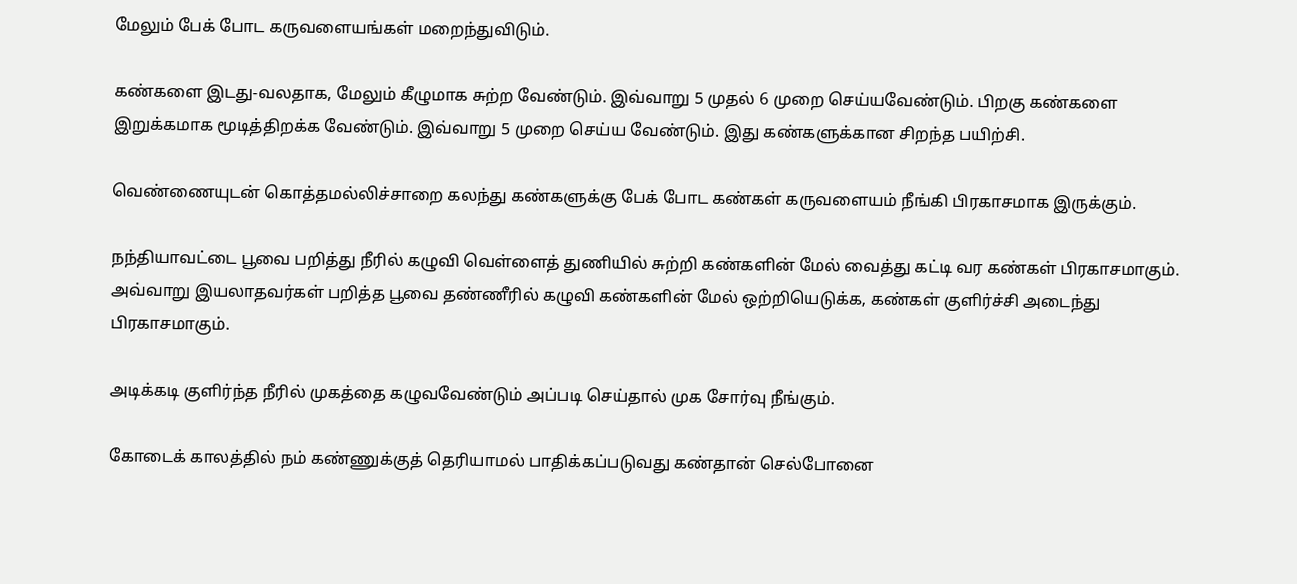மேலும் பேக் போட கருவளையங்கள் மறைந்துவிடும்.

கண்களை இடது-வலதாக, மேலும் கீழுமாக சுற்ற வேண்டும். இவ்வாறு 5 முதல் 6 முறை செய்யவேண்டும். பிறகு கண்களை இறுக்கமாக மூடித்திறக்க வேண்டும். இவ்வாறு 5 முறை செய்ய வேண்டும். இது கண்களுக்கான சிறந்த பயிற்சி.

வெண்ணையுடன் கொத்தமல்லிச்சாறை கலந்து கண்களுக்கு பேக் போட கண்கள் கருவளையம் நீங்கி பிரகாசமாக இருக்கும்.

நந்தியாவட்டை பூவை பறித்து நீரில் கழுவி வெள்ளைத் துணியில் சுற்றி கண்களின் மேல் வைத்து கட்டி வர கண்கள் பிரகாசமாகும். அவ்வாறு இயலாதவர்கள் பறித்த பூவை தண்ணீரில் கழுவி கண்களின் மேல் ஒற்றியெடுக்க, கண்கள் குளிர்ச்சி அடைந்து பிரகாசமாகும்.

அடிக்கடி குளிர்ந்த நீரில் முகத்தை கழுவவேண்டும் அப்படி செய்தால் முக சோர்வு நீங்கும்.

கோடைக் காலத்தில் நம் கண்ணுக்குத் தெரியாமல் பாதிக்கப்படுவது கண்தான் செல்போனை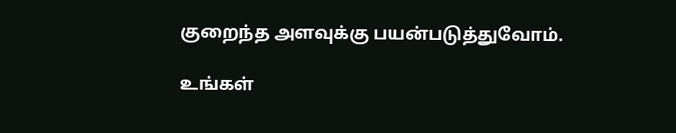குறைந்த அளவுக்கு பயன்படுத்துவோம்.

உங்கள்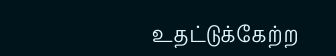உதட்டுக்கேற்ற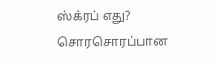ஸ்க்ரப் எது? சொரசொரப்பான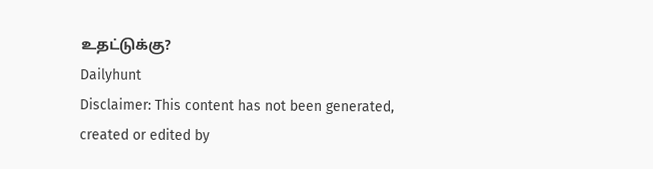உதட்டுக்கு?
Dailyhunt
Disclaimer: This content has not been generated, created or edited by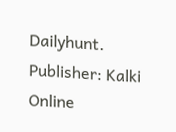Dailyhunt. Publisher: Kalki Online